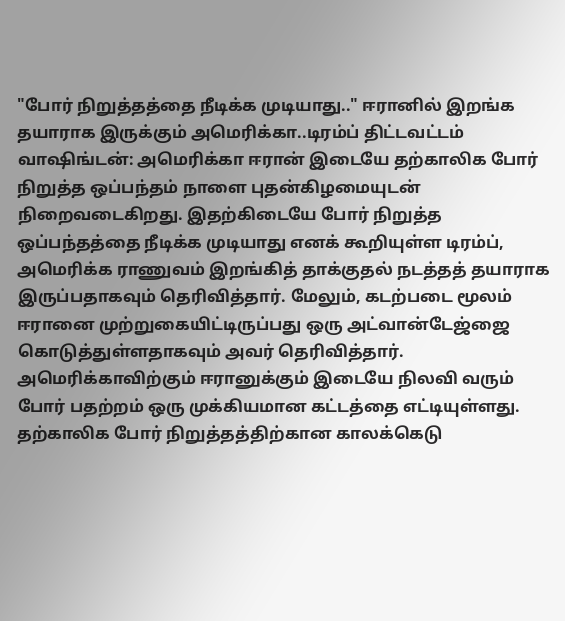"போர் நிறுத்தத்தை நீடிக்க முடியாது.." ஈரானில் இறங்க தயாராக இருக்கும் அமெரிக்கா..டிரம்ப் திட்டவட்டம்
வாஷிங்டன்: அமெரிக்கா ஈரான் இடையே தற்காலிக போர் நிறுத்த ஒப்பந்தம் நாளை புதன்கிழமையுடன் நிறைவடைகிறது. இதற்கிடையே போர் நிறுத்த ஒப்பந்தத்தை நீடிக்க முடியாது எனக் கூறியுள்ள டிரம்ப், அமெரிக்க ராணுவம் இறங்கித் தாக்குதல் நடத்தத் தயாராக இருப்பதாகவும் தெரிவித்தார். மேலும், கடற்படை மூலம் ஈரானை முற்றுகையிட்டிருப்பது ஒரு அட்வான்டேஜ்ஜை கொடுத்துள்ளதாகவும் அவர் தெரிவித்தார்.
அமெரிக்காவிற்கும் ஈரானுக்கும் இடையே நிலவி வரும் போர் பதற்றம் ஒரு முக்கியமான கட்டத்தை எட்டியுள்ளது. தற்காலிக போர் நிறுத்தத்திற்கான காலக்கெடு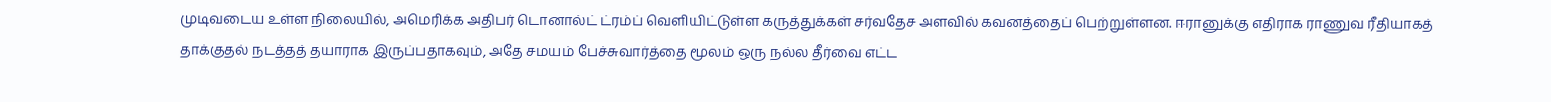முடிவடைய உள்ள நிலையில், அமெரிக்க அதிபர் டொனால்ட் ட்ரம்ப் வெளியிட்டுள்ள கருத்துக்கள் சர்வதேச அளவில் கவனத்தைப் பெற்றுள்ளன. ஈரானுக்கு எதிராக ராணுவ ரீதியாகத் தாக்குதல் நடத்தத் தயாராக இருப்பதாகவும், அதே சமயம் பேச்சுவார்த்தை மூலம் ஒரு நல்ல தீர்வை எட்ட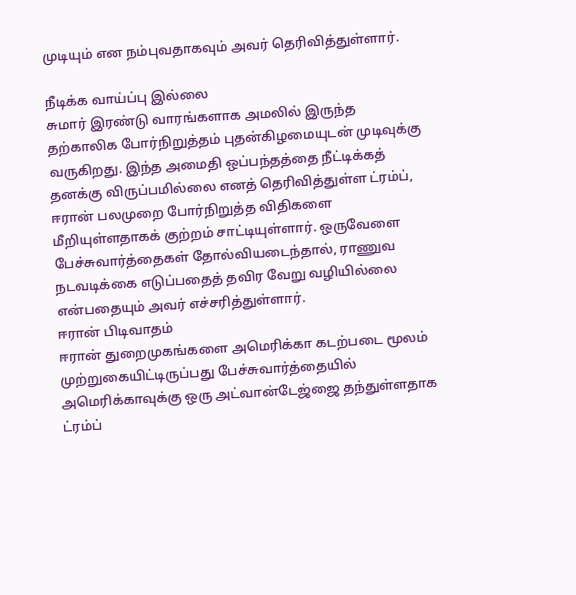முடியும் என நம்புவதாகவும் அவர் தெரிவித்துள்ளார்.

நீடிக்க வாய்ப்பு இல்லை
சுமார் இரண்டு வாரங்களாக அமலில் இருந்த தற்காலிக போர்நிறுத்தம் புதன்கிழமையுடன் முடிவுக்கு வருகிறது. இந்த அமைதி ஒப்பந்தத்தை நீட்டிக்கத் தனக்கு விருப்பமில்லை எனத் தெரிவித்துள்ள ட்ரம்ப், ஈரான் பலமுறை போர்நிறுத்த விதிகளை மீறியுள்ளதாகக் குற்றம் சாட்டியுள்ளார். ஒருவேளை பேச்சுவார்த்தைகள் தோல்வியடைந்தால், ராணுவ நடவடிக்கை எடுப்பதைத் தவிர வேறு வழியில்லை என்பதையும் அவர் எச்சரித்துள்ளார்.
ஈரான் பிடிவாதம்
ஈரான் துறைமுகங்களை அமெரிக்கா கடற்படை மூலம் முற்றுகையிட்டிருப்பது பேச்சுவார்த்தையில் அமெரிக்காவுக்கு ஒரு அட்வான்டேஜ்ஜை தந்துள்ளதாக ட்ரம்ப்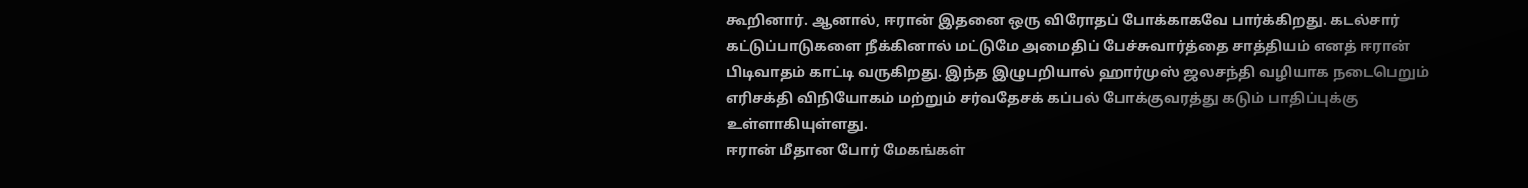கூறினார். ஆனால், ஈரான் இதனை ஒரு விரோதப் போக்காகவே பார்க்கிறது. கடல்சார் கட்டுப்பாடுகளை நீக்கினால் மட்டுமே அமைதிப் பேச்சுவார்த்தை சாத்தியம் எனத் ஈரான் பிடிவாதம் காட்டி வருகிறது. இந்த இழுபறியால் ஹார்முஸ் ஜலசந்தி வழியாக நடைபெறும் எரிசக்தி விநியோகம் மற்றும் சர்வதேசக் கப்பல் போக்குவரத்து கடும் பாதிப்புக்கு உள்ளாகியுள்ளது.
ஈரான் மீதான போர் மேகங்கள்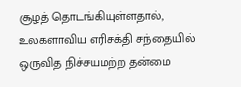சூழத் தொடங்கியுள்ளதால், உலகளாவிய எரிசக்தி சந்தையில் ஒருவித நிச்சயமற்ற தன்மை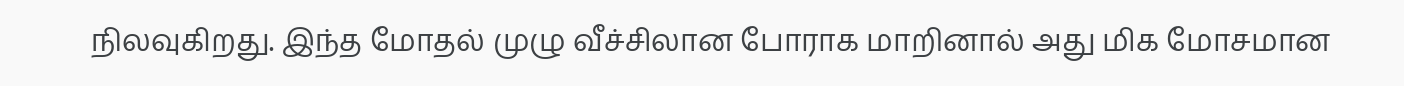நிலவுகிறது. இந்த மோதல் முழு வீச்சிலான போராக மாறினால் அது மிக மோசமான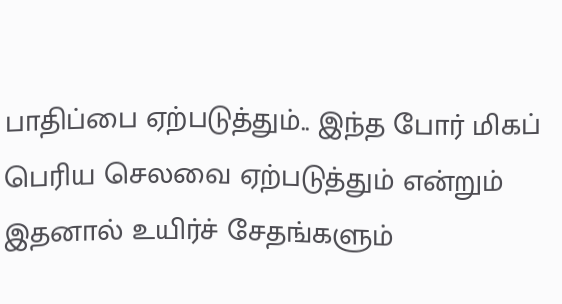பாதிப்பை ஏற்படுத்தும்.. இந்த போர் மிகப் பெரிய செலவை ஏற்படுத்தும் என்றும் இதனால் உயிர்ச் சேதங்களும்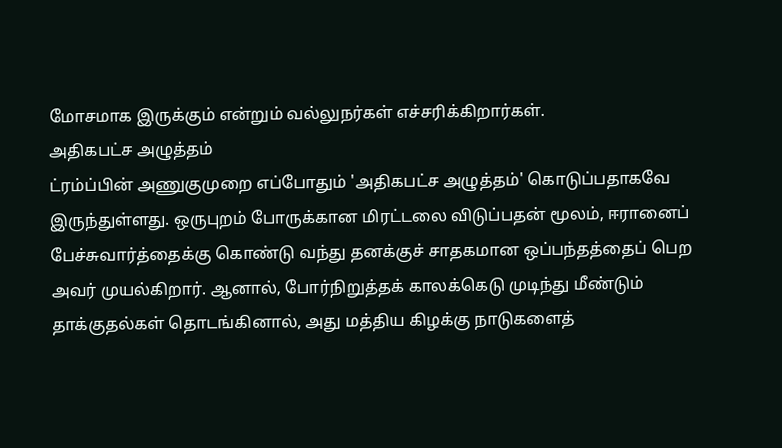மோசமாக இருக்கும் என்றும் வல்லுநர்கள் எச்சரிக்கிறார்கள்.
அதிகபட்ச அழுத்தம்
ட்ரம்ப்பின் அணுகுமுறை எப்போதும் 'அதிகபட்ச அழுத்தம்' கொடுப்பதாகவே இருந்துள்ளது. ஒருபுறம் போருக்கான மிரட்டலை விடுப்பதன் மூலம், ஈரானைப் பேச்சுவார்த்தைக்கு கொண்டு வந்து தனக்குச் சாதகமான ஒப்பந்தத்தைப் பெற அவர் முயல்கிறார். ஆனால், போர்நிறுத்தக் காலக்கெடு முடிந்து மீண்டும் தாக்குதல்கள் தொடங்கினால், அது மத்திய கிழக்கு நாடுகளைத்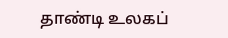தாண்டி உலகப்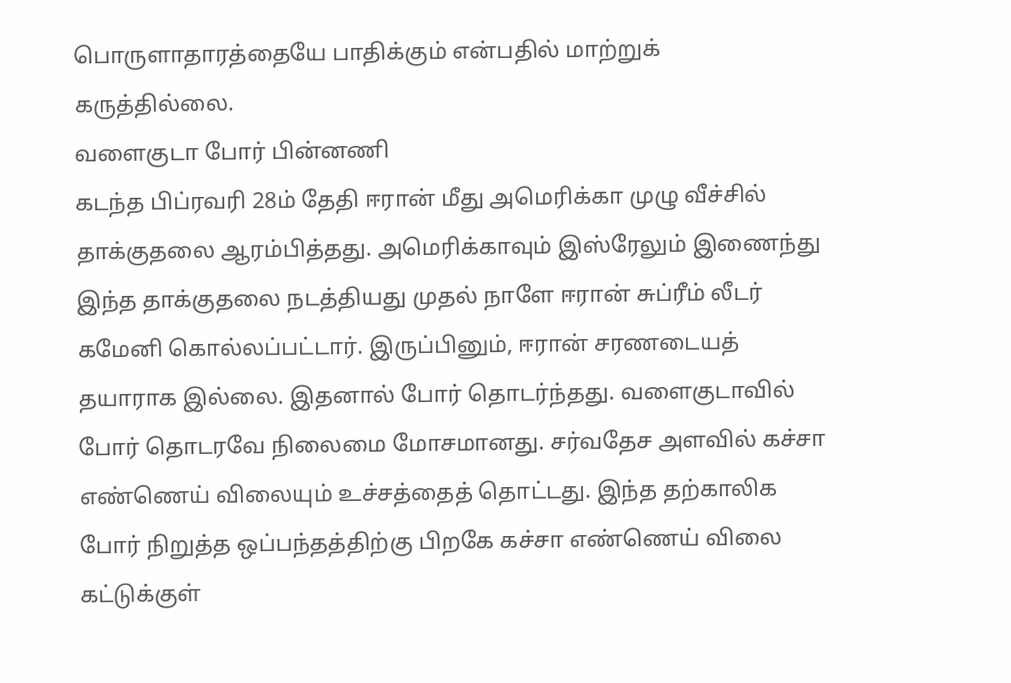பொருளாதாரத்தையே பாதிக்கும் என்பதில் மாற்றுக் கருத்தில்லை.
வளைகுடா போர் பின்னணி
கடந்த பிப்ரவரி 28ம் தேதி ஈரான் மீது அமெரிக்கா முழு வீச்சில் தாக்குதலை ஆரம்பித்தது. அமெரிக்காவும் இஸ்ரேலும் இணைந்து இந்த தாக்குதலை நடத்தியது முதல் நாளே ஈரான் சுப்ரீம் லீடர் கமேனி கொல்லப்பட்டார். இருப்பினும், ஈரான் சரணடையத் தயாராக இல்லை. இதனால் போர் தொடர்ந்தது. வளைகுடாவில் போர் தொடரவே நிலைமை மோசமானது. சர்வதேச அளவில் கச்சா எண்ணெய் விலையும் உச்சத்தைத் தொட்டது. இந்த தற்காலிக போர் நிறுத்த ஒப்பந்தத்திற்கு பிறகே கச்சா எண்ணெய் விலை கட்டுக்குள்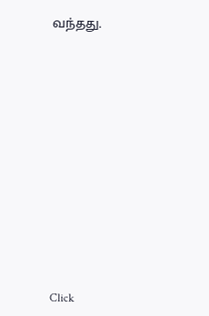வந்தது.













Click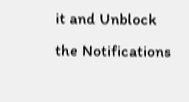it and Unblock the Notifications